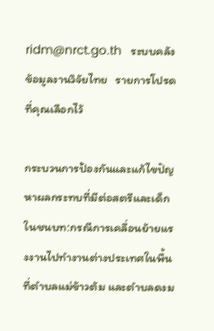ridm@nrct.go.th   ระบบคลังข้อมูลงานวิจัยไทย   รายการโปรดที่คุณเลือกไว้

กระบวนการป้องกันและแก้ไขปัญหาผลกระทบที่มีต่อสตรีและเด็กในชนบท:กรณีการเคลื่อนย้ายแรงงานไปทำงานต่างประเทศในพื้นที่ตำบลแม่ข้าวต้ม และตำบลดงม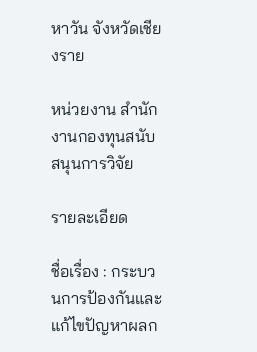หาวัน จังหวัดเชียงราย

หน่วยงาน สำนักงานกองทุนสนับสนุนการวิจัย

รายละเอียด

ชื่อเรื่อง : กระบวนการป้องกันและแก้ไขปัญหาผลก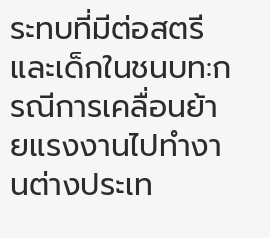ระทบที่มีต่อสตรีและเด็กในชนบท:กรณีการเคลื่อนย้ายแรงงานไปทำงานต่างประเท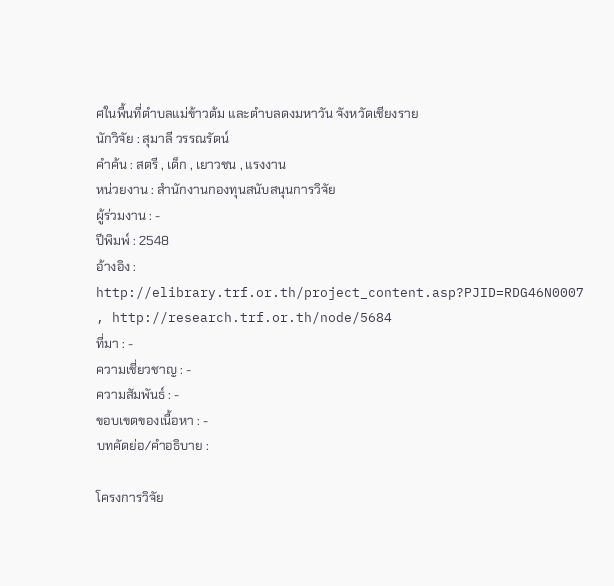ศในพื้นที่ตำบลแม่ข้าวต้ม และตำบลดงมหาวัน จังหวัดเชียงราย
นักวิจัย : สุมาลี วรรณรัตน์
คำค้น : สตรี , เด็ก , เยาวชน , แรงงาน
หน่วยงาน : สำนักงานกองทุนสนับสนุนการวิจัย
ผู้ร่วมงาน : -
ปีพิมพ์ : 2548
อ้างอิง : http://elibrary.trf.or.th/project_content.asp?PJID=RDG46N0007 , http://research.trf.or.th/node/5684
ที่มา : -
ความเชี่ยวชาญ : -
ความสัมพันธ์ : -
ขอบเขตของเนื้อหา : -
บทคัดย่อ/คำอธิบาย :

โครงการวิจัย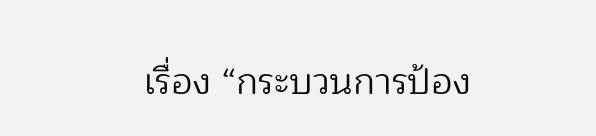เรื่อง “กระบวนการป้อง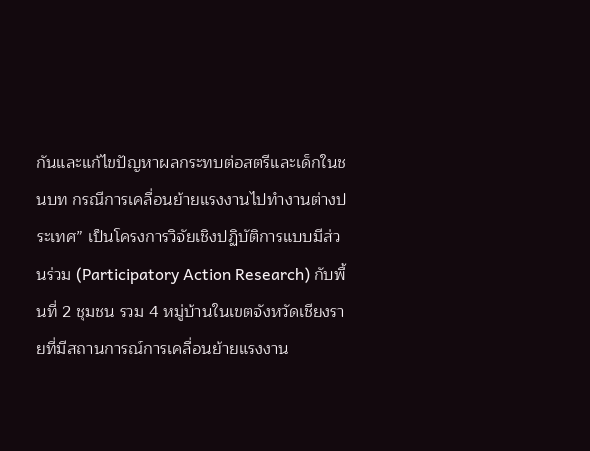กันและแก้ไขปัญหาผลกระทบต่อสตรีและเด็กในชนบท กรณีการเคลื่อนย้ายแรงงานไปทำงานต่างประเทศ” เป็นโครงการวิจัยเชิงปฏิบัติการแบบมีส่วนร่วม (Participatory Action Research) กับพื้นที่ 2 ชุมชน รวม 4 หมู่บ้านในเขตจังหวัดเชียงรายที่มีสถานการณ์การเคลื่อนย้ายแรงงาน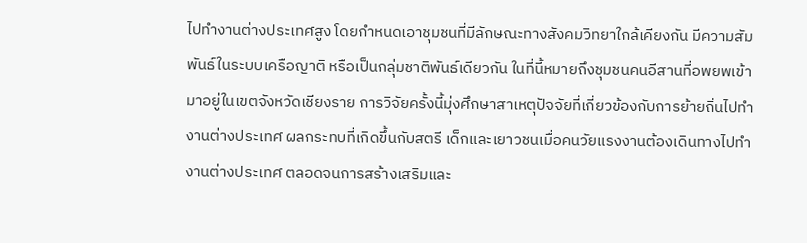ไปทำงานต่างประเทศสูง โดยกำหนดเอาชุมชนที่มีลักษณะทางสังคมวิทยาใกล้เคียงกัน มีความสัมพันธ์ในระบบเครือญาติ หรือเป็นกลุ่มชาติพันธ์เดียวกัน ในที่นี้หมายถึงชุมชนคนอีสานที่อพยพเข้ามาอยู่ในเขตจังหวัดเชียงราย การวิจัยครั้งนี้มุ่งศึกษาสาเหตุปัจจัยที่เกี่ยวข้องกับการย้ายถิ่นไปทำงานต่างประเทศ ผลกระทบที่เกิดขึ้นกับสตรี เด็กและเยาวชนเมื่อคนวัยแรงงานต้องเดินทางไปทำงานต่างประเทศ ตลอดจนการสร้างเสริมและ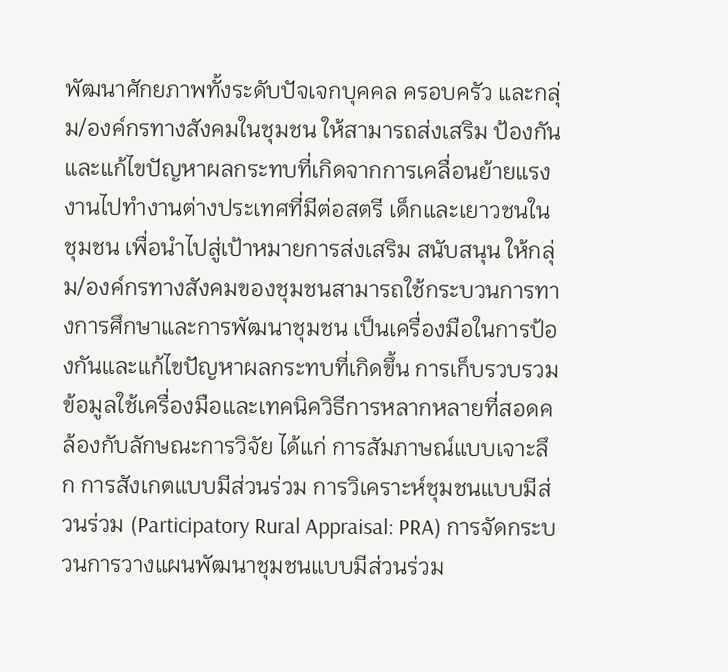พัฒนาศักยภาพทั้งระดับปัจเจกบุคคล ครอบครัว และกลุ่ม/องค์กรทางสังคมในชุมชน ให้สามารถส่งเสริม ป้องกันและแก้ไขปัญหาผลกระทบที่เกิดจากการเคลื่อนย้ายแรงงานไปทำงานต่างประเทศที่มีต่อสตรี เด็กและเยาวชนในชุมชน เพื่อนำไปสู่เป้าหมายการส่งเสริม สนับสนุน ให้กลุ่ม/องค์กรทางสังคมของชุมชนสามารถใช้กระบวนการทางการศึกษาและการพัฒนาชุมชน เป็นเครื่องมือในการป้องกันและแก้ไขปัญหาผลกระทบที่เกิดขึ้น การเก็บรวบรวมข้อมูลใช้เครื่องมือและเทคนิควิธีการหลากหลายที่สอดคล้องกับลักษณะการวิจัย ได้แก่ การสัมภาษณ์แบบเจาะลึก การสังเกตแบบมีส่วนร่วม การวิเคราะห์ชุมชนแบบมีส่วนร่วม (Participatory Rural Appraisal: PRA) การจัดกระบวนการวางแผนพัฒนาชุมชนแบบมีส่วนร่วม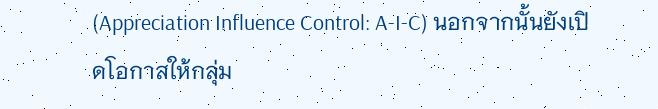(Appreciation Influence Control: A-I-C) นอกจากนั้นยังเปิดโอกาสให้กลุ่ม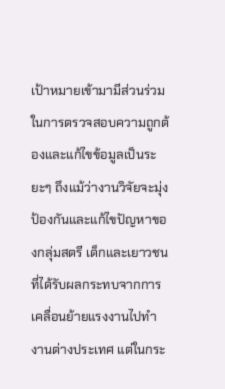เป้าหมายเข้ามามีส่วนร่วมในการตรวจสอบความถูกต้องและแก้ไขข้อมูลเป็นระยะๆ ถึงแม้ว่างานวิจัยจะมุ่งป้องกันและแก้ไขปัญหาของกลุ่มสตรี เด็กและเยาวชน ที่ได้รับผลกระทบจากการเคลื่อนย้ายแรงงานไปทำงานต่างประเทศ แต่ในกระ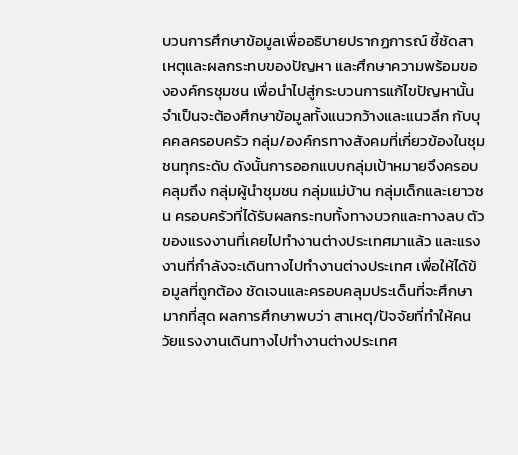บวนการศึกษาข้อมูลเพื่ออธิบายปรากฏการณ์ ชี้ชัดสาเหตุและผลกระทบของปัญหา และศึกษาความพร้อมขององค์กรชุมชน เพื่อนำไปสู่กระบวนการแก้ไขปัญหานั้น จำเป็นจะต้องศึกษาข้อมูลทั้งแนวกว้างและแนวลึก กับบุคคลครอบครัว กลุ่ม/องค์กรทางสังคมที่เกี่ยวข้องในชุมชนทุกระดับ ดังนั้นการออกแบบกลุ่มเป้าหมายจึงครอบคลุมถึง กลุ่มผู้นำชุมชน กลุ่มแม่บ้าน กลุ่มเด็กและเยาวชน ครอบครัวที่ได้รับผลกระทบทั้งทางบวกและทางลบ ตัวของแรงงานที่เคยไปทำงานต่างประเทศมาแล้ว และแรงงานที่กำลังจะเดินทางไปทำงานต่างประเทศ เพื่อให้ได้ข้อมูลที่ถูกต้อง ชัดเจนและครอบคลุมประเด็นที่จะศึกษามากที่สุด ผลการศึกษาพบว่า สาเหตุ/ปัจจัยที่ทำให้คนวัยแรงงานเดินทางไปทำงานต่างประเทศ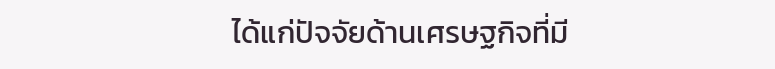ได้แก่ปัจจัยด้านเศรษฐกิจที่มี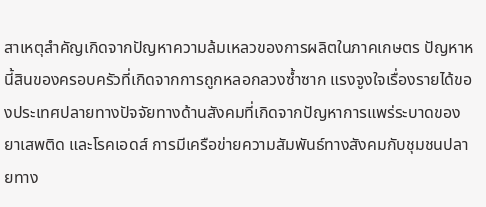สาเหตุสำคัญเกิดจากปัญหาความล้มเหลวของการผลิตในภาคเกษตร ปัญหาหนี้สินของครอบครัวที่เกิดจากการถูกหลอกลวงซ้ำซาก แรงจูงใจเรื่องรายได้ของประเทศปลายทางปัจจัยทางด้านสังคมที่เกิดจากปัญหาการแพร่ระบาดของยาเสพติด และโรคเอดส์ การมีเครือข่ายความสัมพันธ์ทางสังคมกับชุมชนปลายทาง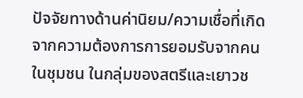ปัจจัยทางด้านค่านิยม/ความเชื่อที่เกิดจากความต้องการการยอมรับจากคนในชุมชน ในกลุ่มของสตรีและเยาวช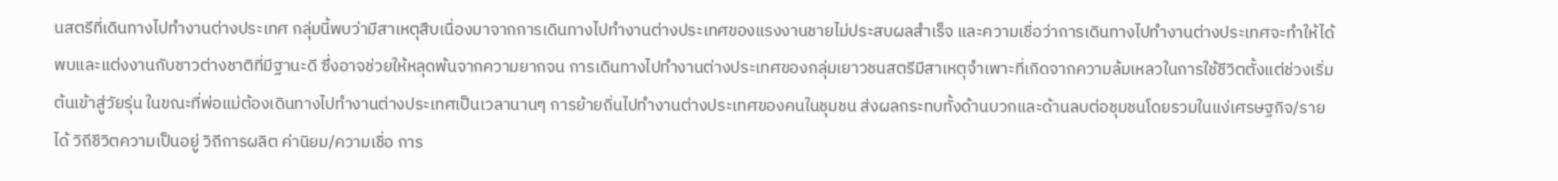นสตรีที่เดินทางไปทำงานต่างประเทศ กลุ่มนี้พบว่ามีสาเหตุสืบเนื่องมาจากการเดินทางไปทำงานต่างประเทศของแรงงานชายไม่ประสบผลสำเร็จ และความเชื่อว่าการเดินทางไปทำงานต่างประเทศจะทำให้ได้พบและแต่งงานกับชาวต่างชาติที่มีฐานะดี ซึ่งอาจช่วยให้หลุดพ้นจากความยากจน การเดินทางไปทำงานต่างประเทศของกลุ่มเยาวชนสตรีมีสาเหตุจำเพาะที่เกิดจากความล้มเหลวในการใช้ชีวิตตั้งแต่ช่วงเริ่มต้นเข้าสู่วัยรุ่น ในขณะที่พ่อแม่ต้องเดินทางไปทำงานต่างประเทศเป็นเวลานานๆ การย้ายถิ่นไปทำงานต่างประเทศของคนในชุมชน ส่งผลกระทบทั้งด้านบวกและด้านลบต่อชุมชนโดยรวมในแง่เศรษฐกิจ/รายได้ วิถีชีวิตความเป็นอยู่ วิถีการผลิต ค่านิยม/ความเชื่อ การ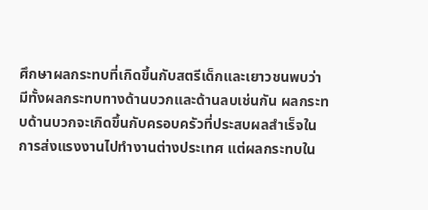ศึกษาผลกระทบที่เกิดขึ้นกับสตรีเด็กและเยาวชนพบว่า มีทั้งผลกระทบทางด้านบวกและด้านลบเช่นกัน ผลกระทบด้านบวกจะเกิดขึ้นกับครอบครัวที่ประสบผลสำเร็จในการส่งแรงงานไปทำงานต่างประเทศ แต่ผลกระทบใน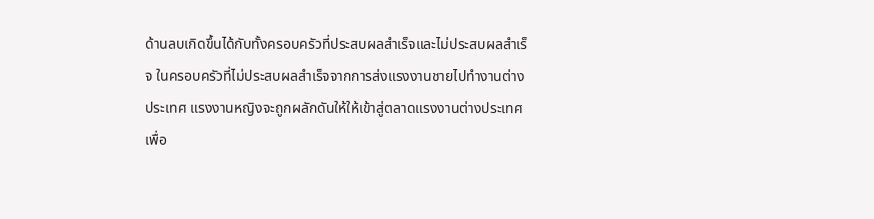ด้านลบเกิดขึ้นได้กับทั้งครอบครัวที่ประสบผลสำเร็จและไม่ประสบผลสำเร็จ ในครอบครัวที่ไม่ประสบผลสำเร็จจากการส่งแรงงานชายไปทำงานต่างประเทศ แรงงานหญิงจะถูกผลักดันให้ให้เข้าสู่ตลาดแรงงานต่างประเทศเพื่อ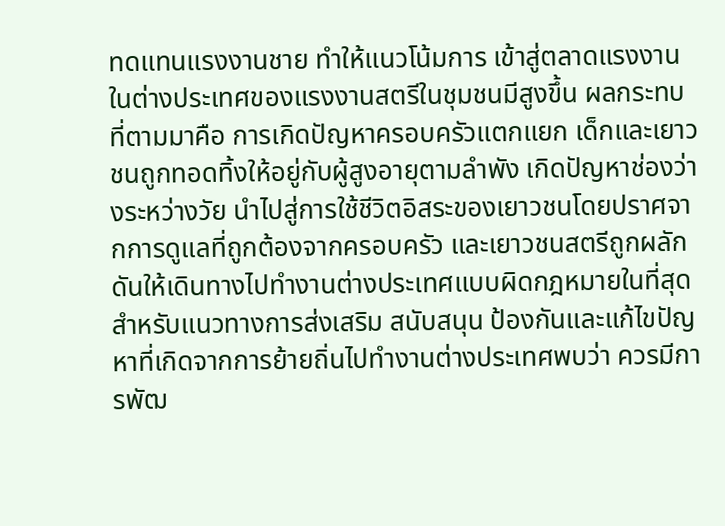ทดแทนแรงงานชาย ทำให้แนวโน้มการ เข้าสู่ตลาดแรงงานในต่างประเทศของแรงงานสตรีในชุมชนมีสูงขึ้น ผลกระทบที่ตามมาคือ การเกิดปัญหาครอบครัวแตกแยก เด็กและเยาวชนถูกทอดทิ้งให้อยู่กับผู้สูงอายุตามลำพัง เกิดปัญหาช่องว่างระหว่างวัย นำไปสู่การใช้ชีวิตอิสระของเยาวชนโดยปราศจากการดูแลที่ถูกต้องจากครอบครัว และเยาวชนสตรีถูกผลักดันให้เดินทางไปทำงานต่างประเทศแบบผิดกฎหมายในที่สุด สำหรับแนวทางการส่งเสริม สนับสนุน ป้องกันและแก้ไขปัญหาที่เกิดจากการย้ายถิ่นไปทำงานต่างประเทศพบว่า ควรมีการพัฒ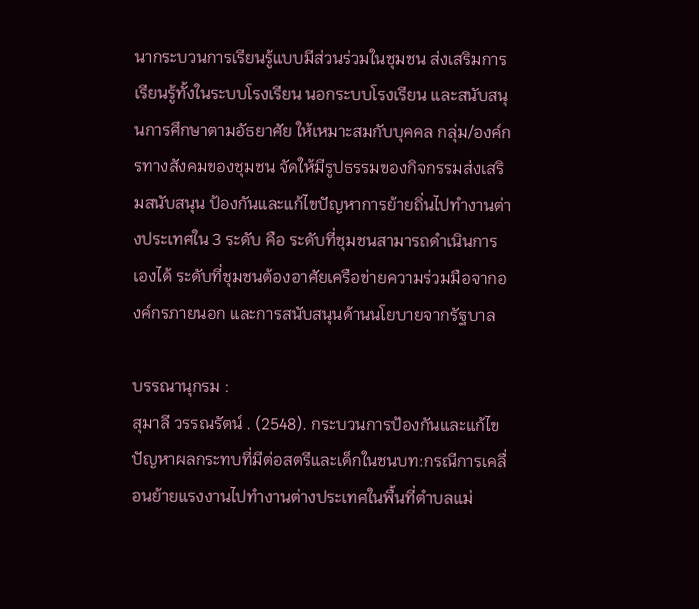นากระบวนการเรียนรู้แบบมีส่วนร่วมในชุมชน ส่งเสริมการเรียนรู้ทั้งในระบบโรงเรียน นอกระบบโรงเรียน และสนับสนุนการศึกษาตามอัธยาศัย ให้เหมาะสมกับบุคคล กลุ่ม/องค์กรทางสังคมของชุมชน จัดให้มีรูปธรรมของกิจกรรมส่งเสริมสนับสนุน ป้องกันและแก้ไขปัญหาการย้ายถิ่นไปทำงานต่างประเทศใน 3 ระดับ คือ ระดับที่ชุมชนสามารถดำเนินการเองได้ ระดับที่ชุมชนต้องอาศัยเครือข่ายความร่วมมือจากองค์กรภายนอก และการสนับสนุนด้านนโยบายจากรัฐบาล

บรรณานุกรม :
สุมาลี วรรณรัตน์ . (2548). กระบวนการป้องกันและแก้ไขปัญหาผลกระทบที่มีต่อสตรีและเด็กในชนบท:กรณีการเคลื่อนย้ายแรงงานไปทำงานต่างประเทศในพื้นที่ตำบลแม่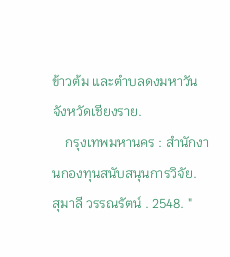ข้าวต้ม และตำบลดงมหาวัน จังหวัดเชียงราย.
    กรุงเทพมหานคร : สำนักงานกองทุนสนับสนุนการวิจัย.
สุมาลี วรรณรัตน์ . 2548. "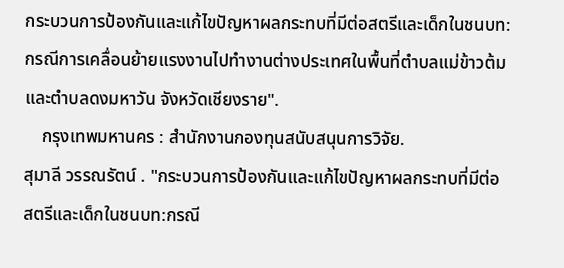กระบวนการป้องกันและแก้ไขปัญหาผลกระทบที่มีต่อสตรีและเด็กในชนบท:กรณีการเคลื่อนย้ายแรงงานไปทำงานต่างประเทศในพื้นที่ตำบลแม่ข้าวต้ม และตำบลดงมหาวัน จังหวัดเชียงราย".
    กรุงเทพมหานคร : สำนักงานกองทุนสนับสนุนการวิจัย.
สุมาลี วรรณรัตน์ . "กระบวนการป้องกันและแก้ไขปัญหาผลกระทบที่มีต่อสตรีและเด็กในชนบท:กรณี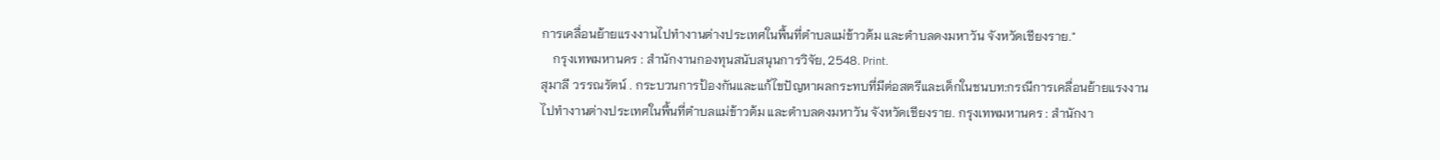การเคลื่อนย้ายแรงงานไปทำงานต่างประเทศในพื้นที่ตำบลแม่ข้าวต้ม และตำบลดงมหาวัน จังหวัดเชียงราย."
    กรุงเทพมหานคร : สำนักงานกองทุนสนับสนุนการวิจัย, 2548. Print.
สุมาลี วรรณรัตน์ . กระบวนการป้องกันและแก้ไขปัญหาผลกระทบที่มีต่อสตรีและเด็กในชนบท:กรณีการเคลื่อนย้ายแรงงานไปทำงานต่างประเทศในพื้นที่ตำบลแม่ข้าวต้ม และตำบลดงมหาวัน จังหวัดเชียงราย. กรุงเทพมหานคร : สำนักงา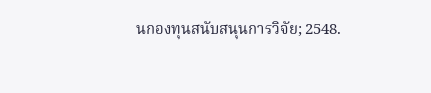นกองทุนสนับสนุนการวิจัย; 2548.